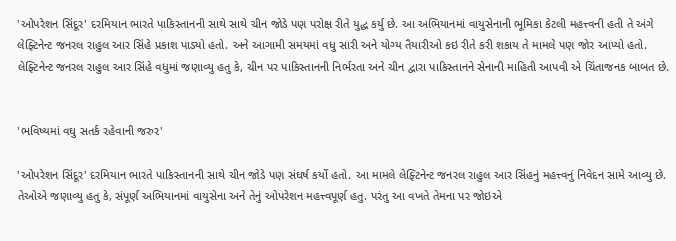'ઓપરેશન સિંદૂર' દરમિયાન ભારતે પાકિસ્તાનની સાથે સાથે ચીન જોડે પણ પરોક્ષ રીતે યુદ્ધ કર્યુ છે. આ અભિયાનમાં વાયુસેનાની ભૂમિકા કેટલી મહત્ત્વની હતી તે અંગે લેફ્ટિનેન્ટ જનરલ રાહુલ આર સિંહે પ્રકાશ પાડ્યો હતો. અને આગામી સમયમાં વધુ સારી અને યોગ્ય તૈયારીઓ કઇ રીતે કરી શકાય તે મામલે પણ જોર આપ્યો હતો. લેફ્ટિનેન્ટ જનરલ રાહુલ આર સિંહે વધુમાં જણાવ્યુ હતુ કે, ચીન પર પાકિસ્તાનની નિર્ભરતા અને ચીન દ્વારા પાકિસ્તાનને સેનાની માહિતી આપવી એ ચિંતાજનક બાબત છે.


'ભવિષ્યમાં વઘુ સતર્ક રહેવાની જરુર'

'ઓપરેશન સિંદૂર' દરમિયાન ભારતે પાકિસ્તાનની સાથે ચીન જોડે પણ સંઘર્ષ કર્યો હતો. આ મામલે લેફ્ટિનેન્ટ જનરલ રાહુલ આર સિંહનું મહત્ત્વનું નિવેદન સામે આવ્યુ છે. તેઓએ જણાવ્યુ હતુ કે, સંપૂર્ણ અભિયાનમાં વાયુસેના અને તેનું ઓપરેશન મહત્ત્વપૂર્ણ હતુ. પરંતુ આ વખતે તેમના પર જોઇએ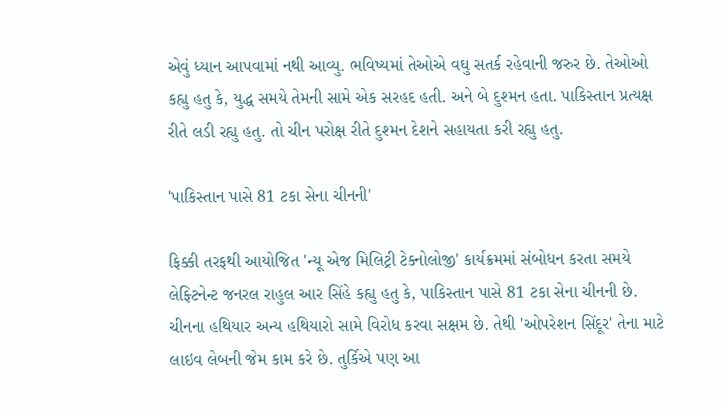એવું ધ્યાન આપવામાં નથી આવ્યુ. ભવિષ્યમાં તેઓએ વઘુ સતર્ક રહેવાની જરુર છે. તેઓઓ કહ્યુ હતુ કે, યુદ્ધ સમયે તેમની સામે એક સરહદ હતી. અને બે દુશ્મન હતા. પાકિસ્તાન પ્રત્યક્ષ રીતે લડી રહ્યુ હતુ. તો ચીન પરોક્ષ રીતે દુશ્મન દેશને સહાયતા કરી રહ્યુ હતુ.

'પાકિસ્તાન પાસે 81 ટકા સેના ચીનની'

ફિક્કી તરફથી આયોજિત 'ન્યૂ એજ મિલિટ્રી ટેક્નોલોજી' કાર્યક્રમમાં સંબોધન કરતા સમયે લેફ્ટિનેન્ટ જનરલ રાહુલ આર સિંહે કહ્યુ હતુ કે, પાકિસ્તાન પાસે 81 ટકા સેના ચીનની છે. ચીનના હથિયાર અન્ય હથિયારો સામે વિરોધ કરવા સક્ષમ છે. તેથી 'ઓપરેશન સિંદૂર' તેના માટે લાઇવ લેબની જેમ કામ કરે છે. તુર્કિએ પણ આ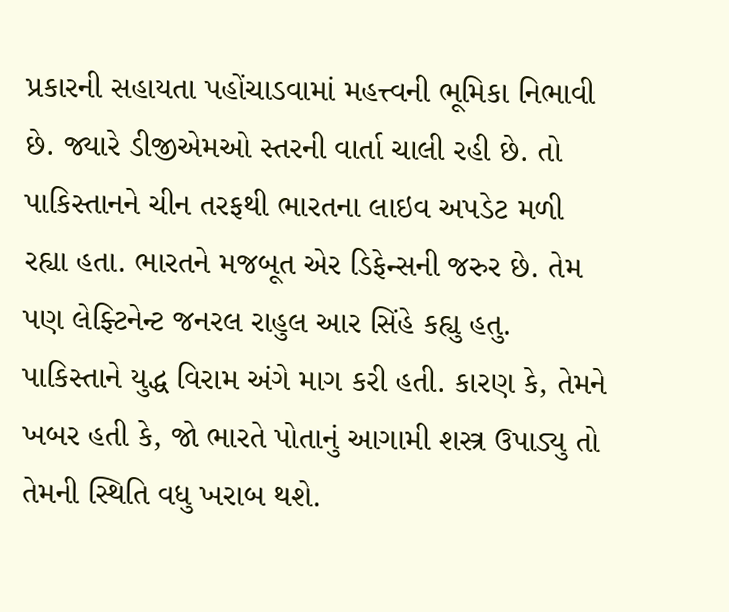પ્રકારની સહાયતા પહોંચાડવામાં મહત્ત્વની ભૂમિકા નિભાવી છે. જ્યારે ડીજીએમઓ સ્તરની વાર્તા ચાલી રહી છે. તો પાકિસ્તાનને ચીન તરફથી ભારતના લાઇવ અપડેટ મળી રહ્યા હતા. ભારતને મજબૂત એર ડિફેન્સની જરુર છે. તેમ પણ લેફ્ટિનેન્ટ જનરલ રાહુલ આર સિંહે કહ્યુ હતુ. પાકિસ્તાને યુદ્ધ વિરામ અંગે માગ કરી હતી. કારણ કે, તેમને ખબર હતી કે, જો ભારતે પોતાનું આગામી શસ્ત્ર ઉપાડ્યુ તો તેમની સ્થિતિ વધુ ખરાબ થશે.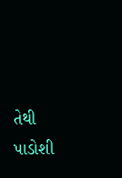તેથી પાડોશી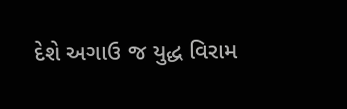દેશે અગાઉ જ યુદ્ધ વિરામ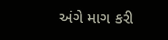અંગે માગ કરી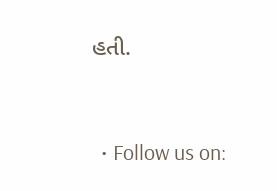હતી.


  • Follow us on: